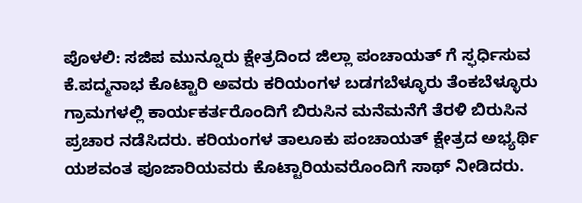ಪೊಳಲಿ: ಸಜಿಪ ಮುನ್ನೂರು ಕ್ಷೇತ್ರದಿಂದ ಜಿಲ್ಲಾ ಪಂಚಾಯತ್ ಗೆ ಸ್ಫರ್ಧಿಸುವ ಕೆ.ಪದ್ಮನಾಭ ಕೊಟ್ಟಾರಿ ಅವರು ಕರಿಯಂಗಳ ಬಡಗಬೆಳ್ಳೂರು ತೆಂಕಬೆಳ್ಳೂರು ಗ್ರಾಮಗಳಲ್ಲಿ ಕಾರ್ಯಕರ್ತರೊಂದಿಗೆ ಬಿರುಸಿನ ಮನೆಮನೆಗೆ ತೆರಳಿ ಬಿರುಸಿನ ಪ್ರಚಾರ ನಡೆಸಿದರು. ಕರಿಯಂಗಳ ತಾಲೂಕು ಪಂಚಾಯತ್ ಕ್ಷೇತ್ರದ ಅಭ್ಯರ್ಥಿ ಯಶವಂತ ಪೂಜಾರಿಯವರು ಕೊಟ್ಟಾರಿಯವರೊಂದಿಗೆ ಸಾಥ್ ನೀಡಿದರು.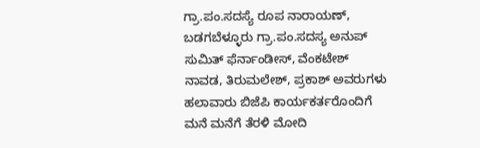ಗ್ರಾ.ಪಂ.ಸದಸ್ಯೆ ರೂಪ ನಾರಾಯಣ್, ಬಡಗಬೆಳ್ಳೂರು ಗ್ರಾ.ಪಂ.ಸದಸ್ಯ ಅನುಪ್ ಸುಮಿತ್ ಫೆರ್ನಾಂಡೀಸ್, ವೆಂಕಟೇಶ್ ನಾವಡ, ತಿರುಮಲೇಶ್, ಪ್ರಕಾಶ್ ಅವರುಗಳು ಹಲಾವಾರು ಬಿಜೆಪಿ ಕಾರ್ಯಕರ್ತರೊಂದಿಗೆ ಮನೆ ಮನೆಗೆ ತೆರಳಿ ಮೋದಿ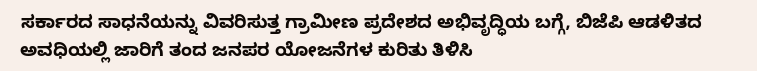ಸರ್ಕಾರದ ಸಾಧನೆಯನ್ನು ವಿವರಿಸುತ್ತ ಗ್ರಾಮೀಣ ಪ್ರದೇಶದ ಅಭಿವೃದ್ಧಿಯ ಬಗ್ಗೆ, ಬಿಜೆಪಿ ಆಡಳಿತದ ಅವಧಿಯಲ್ಲಿ ಜಾರಿಗೆ ತಂದ ಜನಪರ ಯೋಜನೆಗಳ ಕುರಿತು ತಿಳಿಸಿ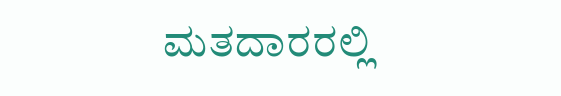ಮತದಾರರಲ್ಲಿ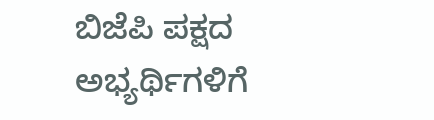ಬಿಜೆಪಿ ಪಕ್ಷದ ಅಭ್ಯರ್ಥಿಗಳಿಗೆ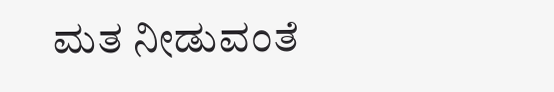ಮತ ನೀಡುವಂತೆ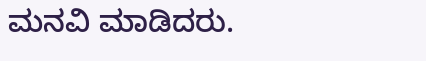ಮನವಿ ಮಾಡಿದರು.